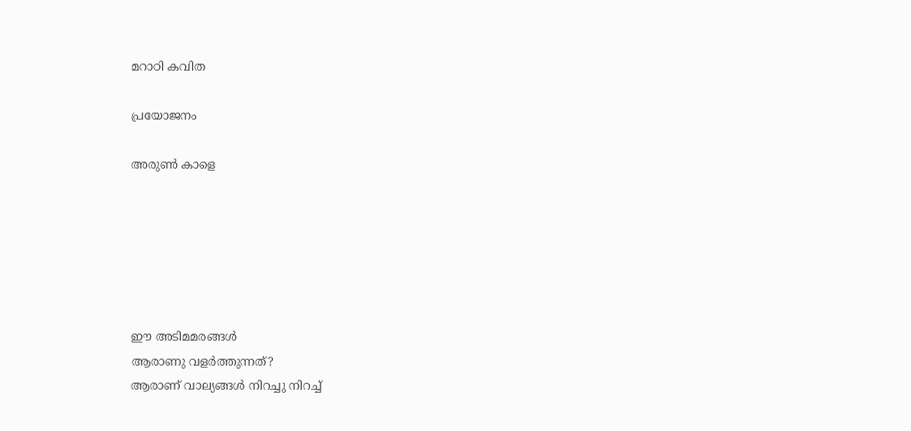മറാഠി കവിത

പ്രയോജനം

അരുണ്‍ കാളെ






ഈ അടിമമരങ്ങള്‍
ആരാണു വളര്‍ത്തുന്നത്‌?
ആരാണ്‌ വാല്യങ്ങള്‍ നിറച്ചു നിറച്ച്‌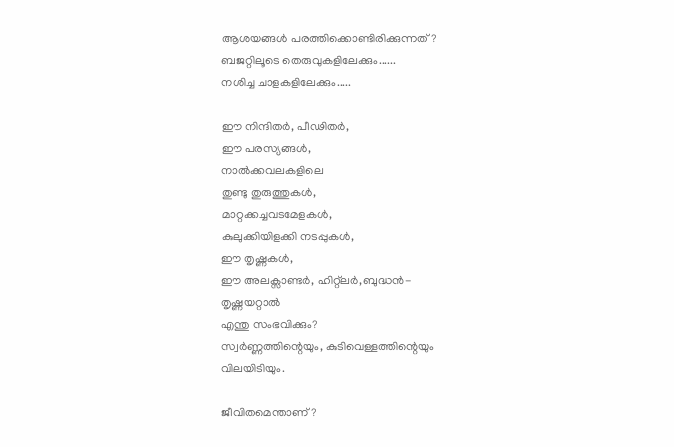ആശയങ്ങള്‍ പരത്തിക്കൊണ്ടിരിക്കുന്നത്‌?
ബജറ്റിലൂടെ തെരുവുകളിലേക്കും......
നശിച്ച ചാളകളിലേക്കും.....

ഈ നിന്ദിതര്‍, പീഢിതര്‍,
ഈ പരസ്യങ്ങള്‍,
നാല്‍ക്കവലകളിലെ
തുണ്ടു തുരുത്തുകള്‍,
മാറ്റക്കച്ചവടമേളകള്‍,
കുലുക്കിയിളക്കി നടപ്പുകള്‍,
ഈ തൃഷ്ണകള്‍,
ഈ അലക്സാണ്ടര്‍, ഹിറ്റ്‌ലര്‍,ബുദ്ധന്‍-
തൃഷ്ണയറ്റാല്‍
എന്തു സംഭവിക്കും?
സ്വര്‍ണ്ണത്തിന്റെയും, കുടിവെള്ളത്തിന്റെയും
വിലയിടിയും.

ജീവിതമെന്താണ്‌?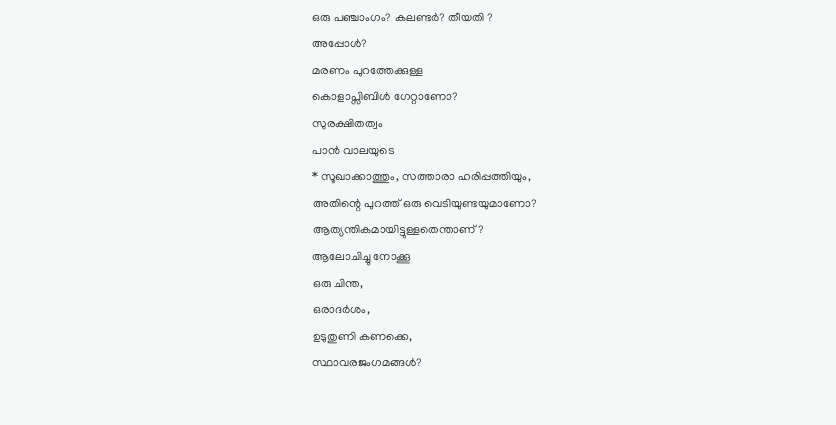ഒരു പഞ്ചാംഗം? കലണ്ടര്‍? തീയതി ?
അപ്പോള്‍?
മരണം പുറത്തേക്കുള്ള
കൊളാപ്സിബിള്‍ ഗേറ്റാണോ?
സുരക്ഷിതത്വം
പാന്‍ വാലയുടെ
* സൂഖാക്കാത്തും, സത്താരാ ഹരിപ്പത്തിയും,
അതിന്റെ പുറത്ത്‌ ഒരു വെടിയുണ്ടയുമാണോ?
ആത്യന്തികമായിട്ടുള്ളതെന്താണ്‌?
ആലോചിച്ചു നോക്കൂ
ഒരു ചിന്ത,
ഒരാദര്‍ശം,
ഉടുതുണി കണക്കെ,
സ്ഥാവരജംഗമങ്ങള്‍?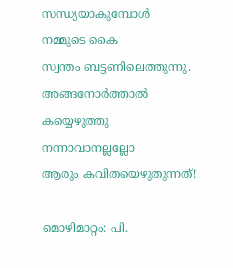സന്ധ്യയാകുമ്പോള്‍
നമ്മുടെ കൈ
സ്വന്തം ബട്ടണിലെത്തുന്നു.
അങ്ങനോര്‍ത്താല്‍
കയ്യെഴുത്തു നന്നാവാനല്ലല്ലോ
ആരും കവിതയെഴുതുന്നത്‌!

മൊഴിമാറ്റം: പി.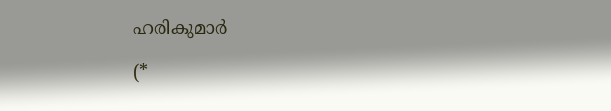ഹരികുമാര്‍

(*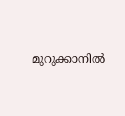മുറുക്കാനില്‍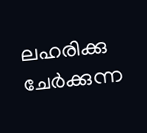ലഹരിക്കു ചേര്‍ക്കുന്ന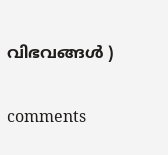വിഭവങ്ങള്‍ )


comments